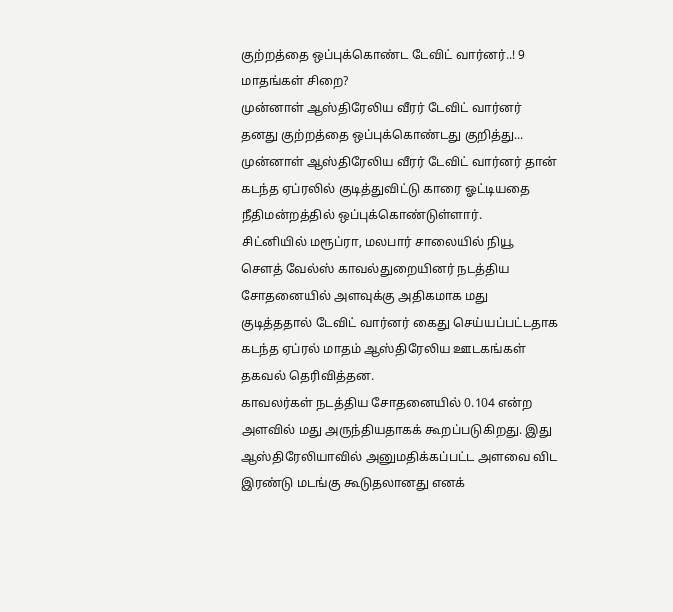குற்றத்தை ஒப்புக்கொண்ட டேவிட் வார்னர்..! 9 மாதங்கள் சிறை?
முன்னாள் ஆஸ்திரேலிய வீரர் டேவிட் வார்னர் தனது குற்றத்தை ஒப்புக்கொண்டது குறித்து...
முன்னாள் ஆஸ்திரேலிய வீரர் டேவிட் வார்னர் தான் கடந்த ஏப்ரலில் குடித்துவிட்டு காரை ஓட்டியதை நீதிமன்றத்தில் ஒப்புக்கொண்டுள்ளார்.
சிட்னியில் மரூப்ரா, மலபார் சாலையில் நியூ சௌத் வேல்ஸ் காவல்துறையினர் நடத்திய சோதனையில் அளவுக்கு அதிகமாக மது குடித்ததால் டேவிட் வார்னர் கைது செய்யப்பட்டதாக கடந்த ஏப்ரல் மாதம் ஆஸ்திரேலிய ஊடகங்கள் தகவல் தெரிவித்தன.
காவலர்கள் நடத்திய சோதனையில் 0.104 என்ற அளவில் மது அருந்தியதாகக் கூறப்படுகிறது. இது ஆஸ்திரேலியாவில் அனுமதிக்கப்பட்ட அளவை விட இரண்டு மடங்கு கூடுதலானது எனக்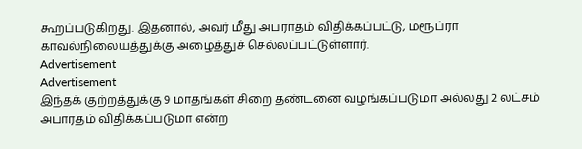கூறப்படுகிறது. இதனால், அவர் மீது அபராதம் விதிக்கப்பட்டு, மரூப்ரா காவல்நிலையத்துக்கு அழைத்துச் செல்லப்பட்டுள்ளார்.
Advertisement
Advertisement
இந்தக் குற்றத்துக்கு 9 மாதங்கள் சிறை தண்டனை வழங்கப்படுமா அல்லது 2 லட்சம் அபாரதம் விதிக்கப்படுமா என்ற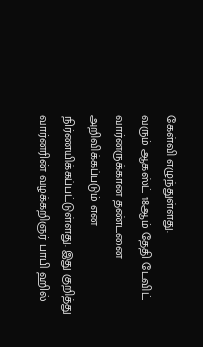கேள்வி எழுந்துள்ளது.
வரும் ஆகஸ்ட் 18ஆம் தேதி டேவிட் வார்னருக்கான தண்டனை அறிவிக்கப்படும் என நிர்ணயிக்கப்பட்டுள்ளது. இது குறித்து வார்னரின் வழக்கறிஞர் பாபி ஹில்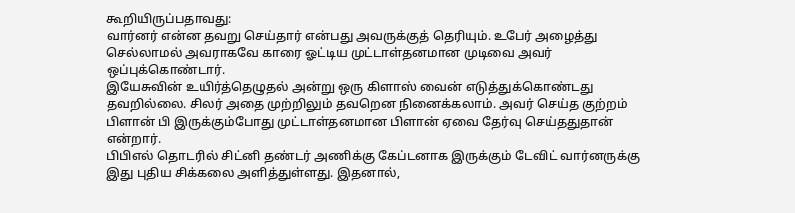கூறியிருப்பதாவது:
வார்னர் என்ன தவறு செய்தார் என்பது அவருக்குத் தெரியும். உபேர் அழைத்து செல்லாமல் அவராகவே காரை ஓட்டிய முட்டாள்தனமான முடிவை அவர் ஒப்புக்கொண்டார்.
இயேசுவின் உயிர்த்தெழுதல் அன்று ஒரு கிளாஸ் வைன் எடுத்துக்கொண்டது தவறில்லை. சிலர் அதை முற்றிலும் தவறென நினைக்கலாம். அவர் செய்த குற்றம் பிளான் பி இருக்கும்போது முட்டாள்தனமான பிளான் ஏவை தேர்வு செய்ததுதான் என்றார்.
பிபிஎல் தொடரில் சிட்னி தண்டர் அணிக்கு கேப்டனாக இருக்கும் டேவிட் வார்னருக்கு இது புதிய சிக்கலை அளித்துள்ளது. இதனால்,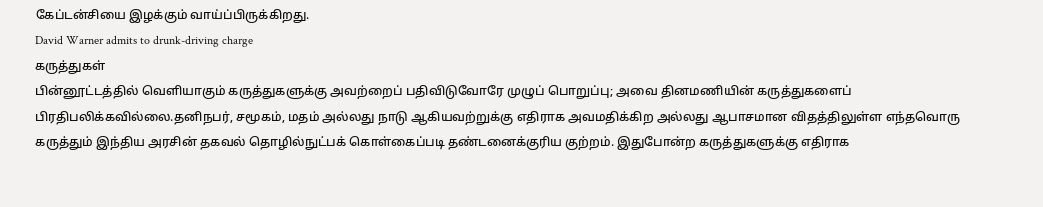கேப்டன்சியை இழக்கும் வாய்ப்பிருக்கிறது.
David Warner admits to drunk-driving charge
கருத்துகள்
பின்னூட்டத்தில் வெளியாகும் கருத்துகளுக்கு அவற்றைப் பதிவிடுவோரே முழுப் பொறுப்பு; அவை தினமணியின் கருத்துகளைப் பிரதிபலிக்கவில்லை.தனிநபர், சமூகம், மதம் அல்லது நாடு ஆகியவற்றுக்கு எதிராக அவமதிக்கிற அல்லது ஆபாசமான விதத்திலுள்ள எந்தவொரு கருத்தும் இந்திய அரசின் தகவல் தொழில்நுட்பக் கொள்கைப்படி தண்டனைக்குரிய குற்றம். இதுபோன்ற கருத்துகளுக்கு எதிராக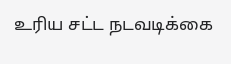உரிய சட்ட நடவடிக்கை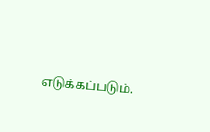எடுக்கப்படும்.